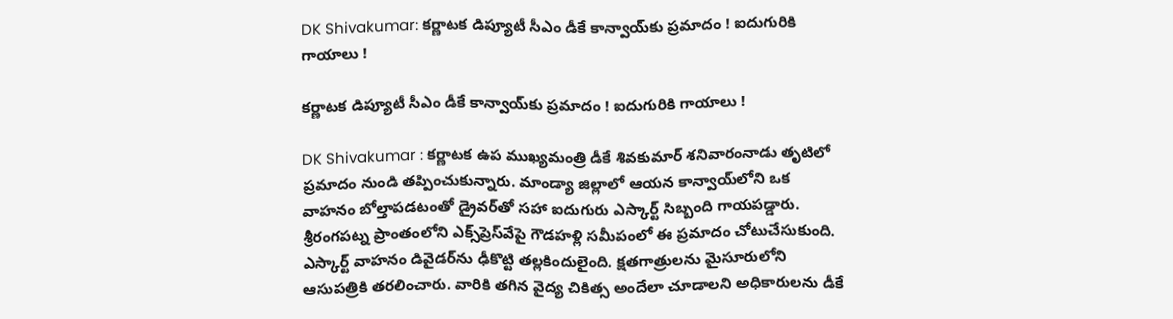DK Shivakumar: కర్ణాటక డిప్యూటీ సీఎం డీకే కాన్వాయ్‌కు ప్రమాదం ! ఐదుగురికి గాయాలు !

కర్ణాటక డిప్యూటీ సీఎం డీకే కాన్వాయ్‌కు ప్రమాదం ! ఐదుగురికి గాయాలు !

DK Shivakumar : కర్ణాటక ఉప ముఖ్యమంత్రి డీకే శివకుమార్ శనివారంనాడు తృటిలో ప్రమాదం నుండి తప్పించుకున్నారు. మాండ్యా జిల్లాలో ఆయన కాన్వాయ్‌లోని ఒక వాహనం బోల్తాపడటంతో డ్రైవర్‌తో సహా ఐదుగురు ఎస్కార్ట్ సిబ్బంది గాయపడ్డారు. శ్రీరంగపట్న ప్రాంతంలోని ఎక్స్‌ప్రెస్‌వేపై గౌడహళ్లి సమీపంలో ఈ ప్రమాదం చోటుచేసుకుంది. ఎస్కార్ట్ వాహనం డివైడర్‌ను ఢీకొట్టి తల్లకిందులైంది. క్షతగాత్రులను మైసూరులోని ఆసుపత్రికి తరలించారు. వారికి తగిన వైద్య చికిత్స అందేలా చూడాలని అధికారులను డీకే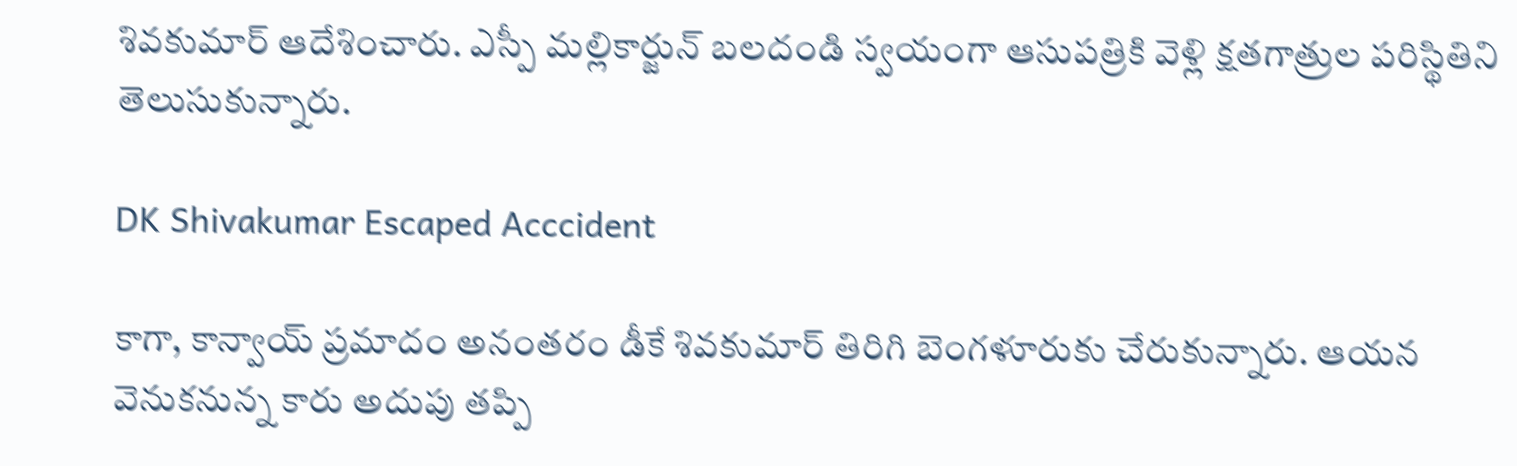శివకుమార్ ఆదేశించారు. ఎస్పీ మల్లికార్జున్ బలదండి స్వయంగా ఆసుపత్రికి వెళ్లి క్షతగాత్రుల పరిస్థితిని తెలుసుకున్నారు.

DK Shivakumar Escaped Acccident

కాగా, కాన్వాయ్ ప్రమాదం అనంతరం డీకే శివకుమార్ తిరిగి బెంగళూరుకు చేరుకున్నారు. ఆయన వెనుకనున్న కారు అదుపు తప్పి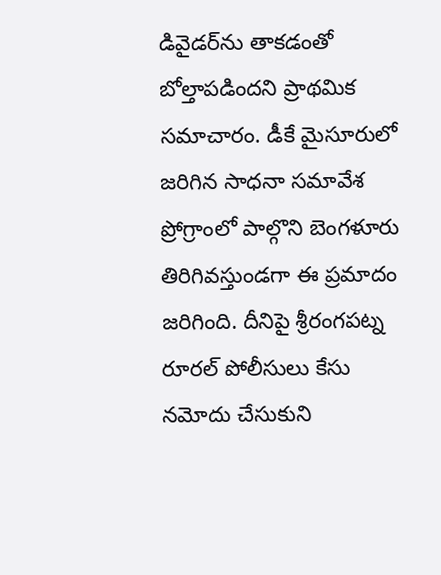డివైడర్‌ను తాకడంతో బోల్తాపడిందని ప్రాథమిక సమాచారం. డీకే మైసూరులో జరిగిన సాధనా సమావేశ ప్రోగ్రాంలో పాల్గొని బెంగళూరు తిరిగివస్తుండగా ఈ ప్రమాదం జరిగింది. దీనిపై శ్రీరంగపట్న రూరల్ పోలీసులు కేసు నమోదు చేసుకుని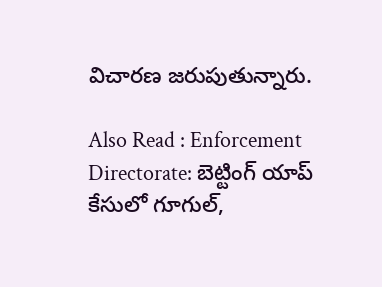విచారణ జరుపుతున్నారు.

Also Read : Enforcement Directorate: బెట్టింగ్‌ యాప్‌ కేసులో గూగుల్‌,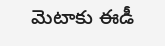మెటాకు ఈడీ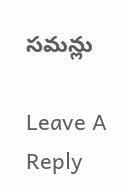సమన్లు

Leave A Reply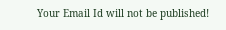Your Email Id will not be published!